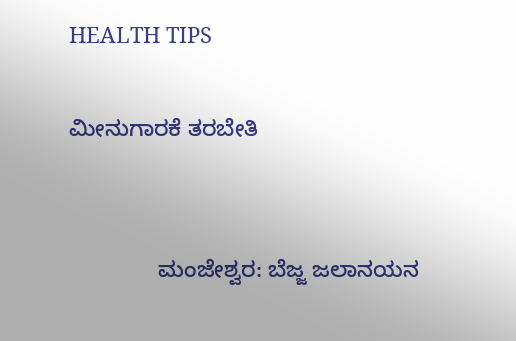HEALTH TIPS

ಮೀನುಗಾರಕೆ ತರಬೇತಿ


              ಮಂಜೇಶ್ವರ: ಬೆಜ್ಜ ಜಲಾನಯನ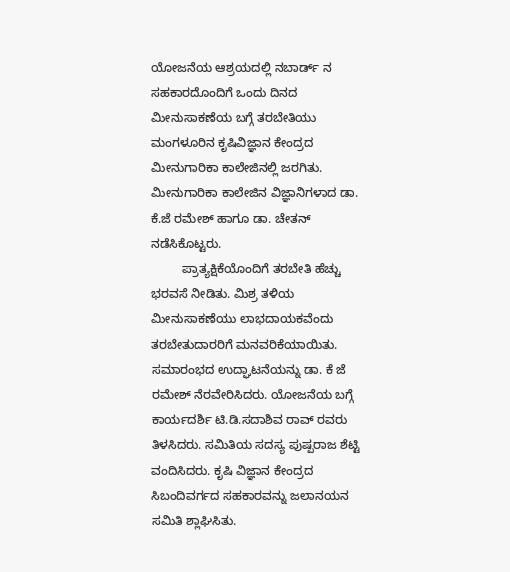ಯೋಜನೆಯ ಆಶ್ರಯದಲ್ಲಿ ನಬಾರ್ಡ್ ನ ಸಹಕಾರದೊಂದಿಗೆ ಒಂದು ದಿನದ ಮೀನುಸಾಕಣೆಯ ಬಗ್ಗೆ ತರಬೇತಿಯು ಮಂಗಳೂರಿನ ಕೃಷಿವಿಜ್ಞಾನ ಕೇಂದ್ರದ ಮೀನುಗಾರಿಕಾ ಕಾಲೇಜಿನಲ್ಲಿ ಜರಗಿತು. ಮೀನುಗಾರಿಕಾ ಕಾಲೇಜಿನ ವಿಜ್ಞಾನಿಗಳಾದ ಡಾ. ಕೆ.ಜೆ ರಮೇಶ್ ಹಾಗೂ ಡಾ. ಚೇತನ್ ನಡೆಸಿಕೊಟ್ಟರು.
         ಪ್ರಾತ್ಯಕ್ಷಿಕೆಯೊಂದಿಗೆ ತರಬೇತಿ ಹೆಚ್ಚು ಭರವಸೆ ನೀಡಿತು. ಮಿಶ್ರ ತಳಿಯ ಮೀನುಸಾಕಣೆಯು ಲಾಭದಾಯಕವೆಂದು ತರಬೇತುದಾರರಿಗೆ ಮನವರಿಕೆಯಾಯಿತು. ಸಮಾರಂಭದ ಉದ್ಘಾಟನೆಯನ್ನು ಡಾ. ಕೆ ಜೆ ರಮೇಶ್ ನೆರವೇರಿಸಿದರು. ಯೋಜನೆಯ ಬಗ್ಗೆ ಕಾರ್ಯದರ್ಶಿ ಟಿ.ಡಿ.ಸದಾಶಿವ ರಾವ್ ರವರು ತಿಳಸಿದರು. ಸಮಿತಿಯ ಸದಸ್ಯ ಪುಷ್ಪರಾಜ ಶೆಟ್ಟಿ ವಂದಿಸಿದರು. ಕೃಷಿ ವಿಜ್ಞಾನ ಕೇಂದ್ರದ ಸಿಬಂದಿವರ್ಗದ ಸಹಕಾರವನ್ನು ಜಲಾನಯನ ಸಮಿತಿ ಶ್ಲಾಘಿಸಿತು.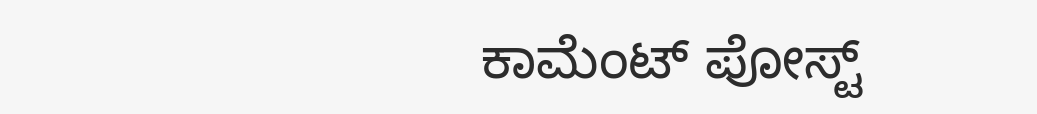ಕಾಮೆಂಟ್‌‌ ಪೋಸ್ಟ್‌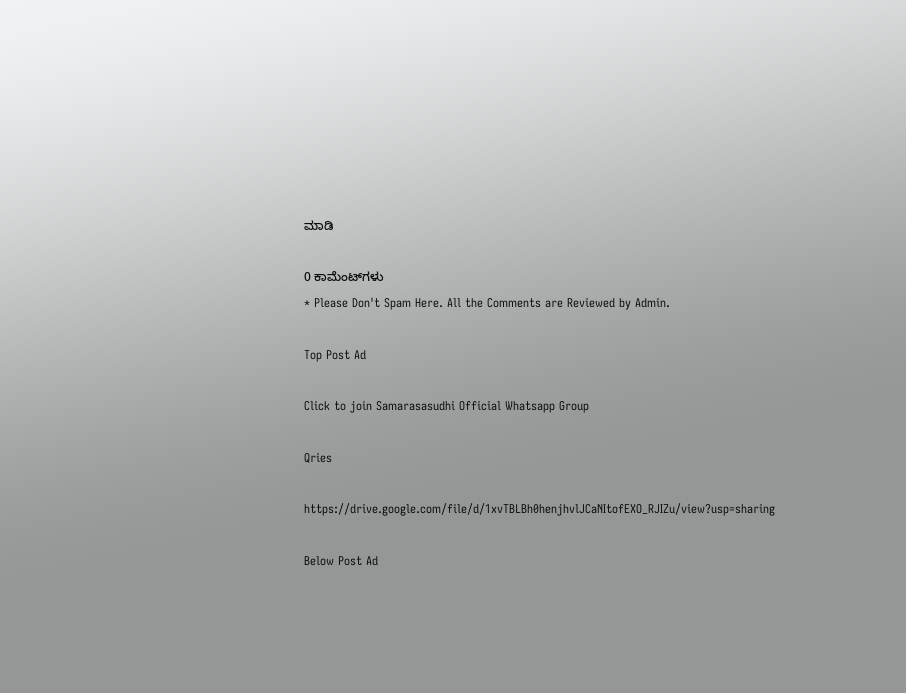ಮಾಡಿ

0 ಕಾಮೆಂಟ್‌ಗಳು
* Please Don't Spam Here. All the Comments are Reviewed by Admin.

Top Post Ad

Click to join Samarasasudhi Official Whatsapp Group

Qries

https://drive.google.com/file/d/1xvTBLBh0henjhvlJCaNItofEXO_RJIZu/view?usp=sharing

Below Post Ad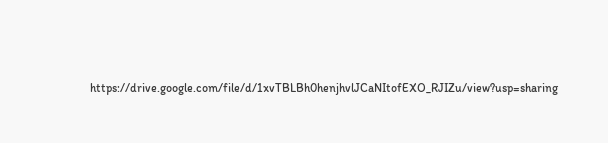https://drive.google.com/file/d/1xvTBLBh0henjhvlJCaNItofEXO_RJIZu/view?usp=sharing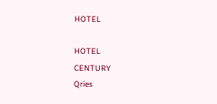HOTEL

HOTEL
CENTURY
Qries